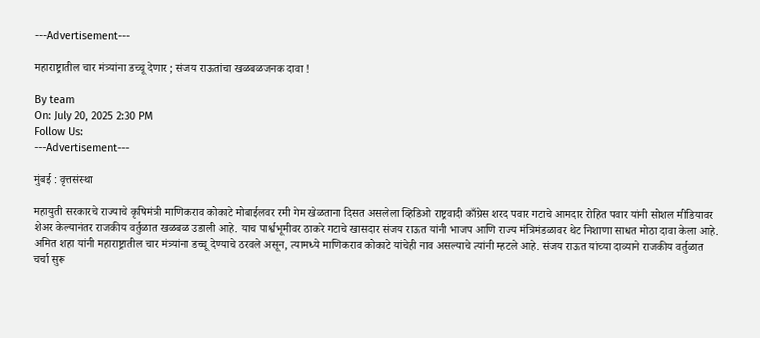---Advertisement---

महाराष्ट्रातील चार मंत्र्यांना डच्चू देणार ; संजय राऊतांचा खळबळजनक दावा !

By team
On: July 20, 2025 2:30 PM
Follow Us:
---Advertisement---

मुंबई : वृत्तसंस्था

महायुती सरकारचे राज्याचे कृषिमंत्री माणिकराव कोकाटे मोबाईलवर रमी गेम खेळताना दिसत असलेला व्हिडिओ राष्ट्रवादी काँग्रेस शरद पवार गटाचे आमदार रोहित पवार यांनी सोशल मीडियावर शेअर केल्यानंतर राजकीय वर्तुळात खळबळ उडाली आहे. याच पार्श्वभूमीवर ठाकरे गटाचे खासदार संजय राऊत यांनी भाजप आणि राज्य मंत्रिमंडळावर थेट निशाणा साधत मोठा दावा केला आहे. अमित शहा यांनी महाराष्ट्रातील चार मंत्र्यांना डच्चू देण्याचे ठरवले असून, त्यामध्ये माणिकराव कोकाटे यांचेही नाव असल्याचे त्यांनी म्हटले आहे. संजय राऊत यांच्या दाव्याने राजकीय वर्तुळात चर्चा सुरू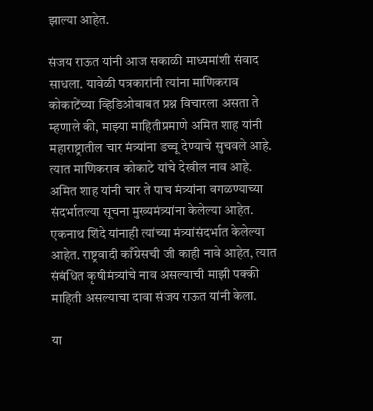झाल्या आहेत.

संजय राऊत यांनी आज सकाळी माध्यमांशी संवाद साधला. यावेळी पत्रकारांनी त्यांना माणिकराव कोकाटेंच्या व्हिडिओबाबत प्रश्न विचारला असता ते म्हणाले की, माझ्या माहितीप्रमाणे अमित शाह यांनी महाराष्ट्रातील चार मंत्र्यांना डच्चू देण्याचे सुचवले आहे. त्यात माणिकराव कोकाटे यांचे देखील नाव आहे. अमित शाह यांनी चार ते पाच मंत्र्यांना वगळण्याच्या संदर्भातल्या सूचना मुख्यमंत्र्यांना केलेल्या आहेत. एकनाथ शिंदे यांनाही त्यांच्या मंत्र्यांसंदर्भात केलेल्या आहेत. राष्ट्रवादी काँग्रेसची जी काही नावे आहेत, त्यात संबंधित कृषीमंत्र्यांचे नाव असल्याची माझी पक्की माहिती असल्याचा दावा संजय राऊत यांनी केला.

या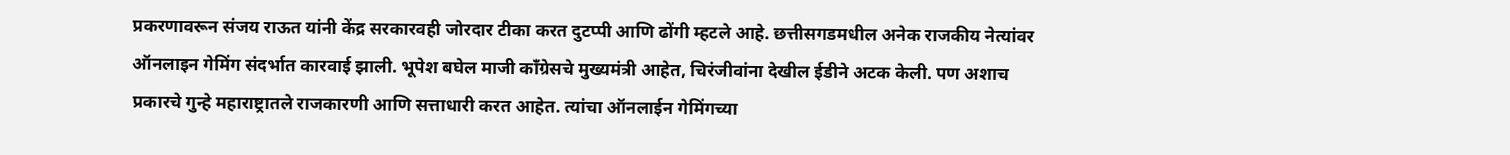प्रकरणावरून संजय राऊत यांनी केंद्र सरकारवही जोरदार टीका करत दुटप्पी आणि ढोंगी म्हटले आहे. छत्तीसगडमधील अनेक राजकीय नेत्यांवर ऑनलाइन गेमिंग संदर्भात कारवाई झाली. भूपेश बघेल माजी काँग्रेसचे मुख्यमंत्री आहेत, चिरंजीवांना देखील ईडीने अटक केली. पण अशाच प्रकारचे गुन्हे महाराष्ट्रातले राजकारणी आणि सत्ताधारी करत आहेत. त्यांचा ऑनलाईन गेमिंगच्या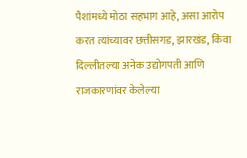पैशांमध्ये मोठा सहभाग आहे, असा आरोप करत त्यांच्यावर छत्तीसगड, झारखंड, किंवा दिल्लीतल्या अनेक उद्योगपती आणि राजकारणांवर केलेल्या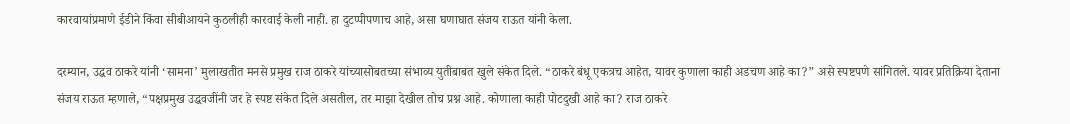कारवायांप्रमाणे ईडीने किंवा सीबीआयने कुठलीही कारवाई केली नाही. हा दुटप्पीपणाच आहे, असा घणाघात संजय राऊत यांनी केला.

दरम्यान, उद्धव ठाकरे यांनी ‘सामना’ मुलाखतीत मनसे प्रमुख राज ठाकरे यांच्यासोबतच्या संभाव्य युतीबाबत खुले संकेत दिले. “ठाकरे बंधू एकत्रच आहेत, यावर कुणाला काही अडचण आहे का?” असे स्पष्टपणे सांगितले. यावर प्रतिक्रिया देताना संजय राऊत म्हणाले, “पक्षप्रमुख उद्धवजींनी जर हे स्पष्ट संकेत दिले असतील, तर माझा देखील तोच प्रश्न आहे. कोणाला काही पोटदुखी आहे का? राज ठाकरे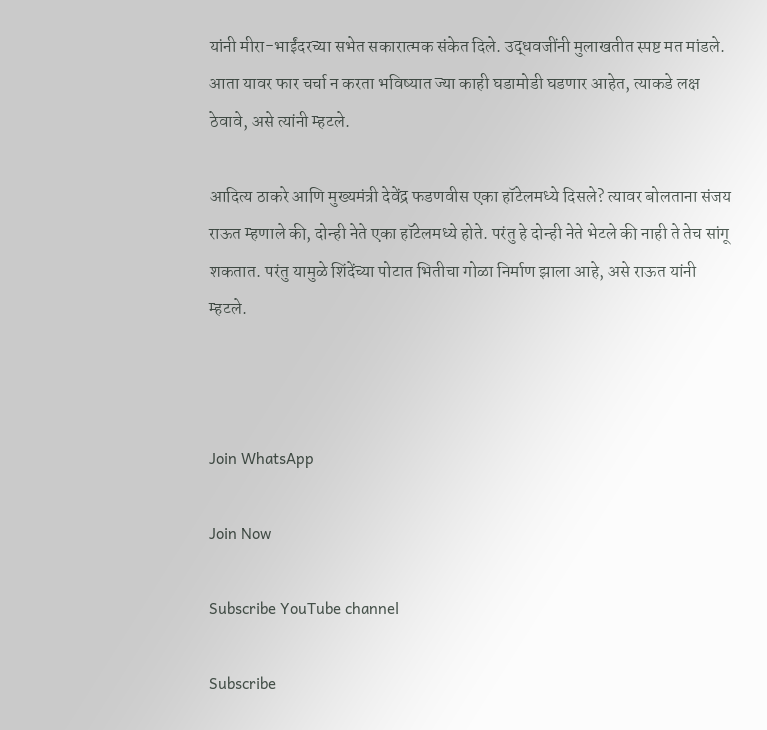यांनी मीरा-भाईंदरच्या सभेत सकारात्मक संकेत दिले. उद्धवजींनी मुलाखतीत स्पष्ट मत मांडले. आता यावर फार चर्चा न करता भविष्यात ज्या काही घडामोडी घडणार आहेत, त्याकडे लक्ष ठेवावे, असे त्यांनी म्हटले.

आदित्य ठाकरे आणि मुख्यमंत्री देवेंद्र फडणवीस एका हॉटेलमध्ये दिसले? त्यावर बोलताना संजय राऊत म्हणाले की, दोन्ही नेते एका हॉटेलमध्ये होते. परंतु हे दोन्ही नेते भेटले की नाही ते तेच सांगू शकतात. परंतु यामुळे शिंदेंच्या पोटात भितीचा गोळा निर्माण झाला आहे, असे राऊत यांनी म्हटले.



Join WhatsApp

Join Now

Subscribe YouTube channel

Subscribe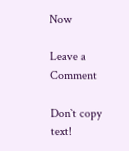Now

Leave a Comment

Don`t copy text!